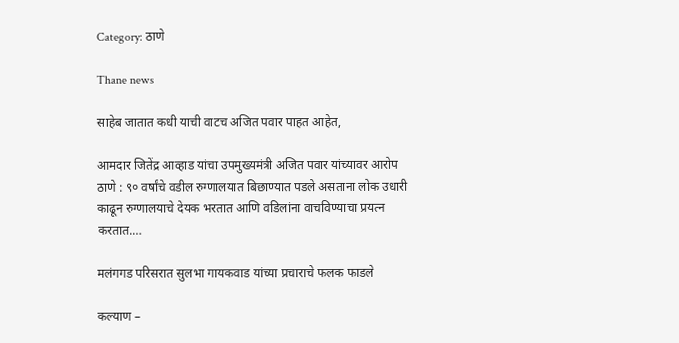Category: ठाणे

Thane news

साहेब जातात कधी याची वाटच अजित पवार पाहत आहेत,

आमदार जितेंद्र आव्हाड यांचा उपमुख्यमंत्री अजित पवार यांच्यावर आरोप   ठाणे : ९० वर्षांचे वडील रुग्णालयात बिछाण्यात पडले असताना लोक उधारी काढून रुग्णालयाचे देयक भरतात आणि वडिलांना वाचविण्याचा प्रयत्न करतात.…

मलंगगड परिसरात सुलभा गायकवाड यांच्या प्रचाराचे फलक फाडले

कल्याण –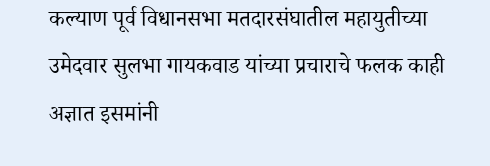कल्याण पूर्व विधानसभा मतदारसंघातील महायुतीच्या उमेदवार सुलभा गायकवाड यांच्या प्रचाराचे फलक काही अज्ञात इसमांनी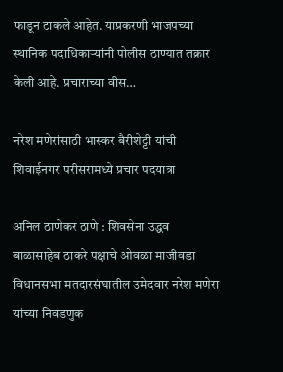फाडून टाकले आहेत. याप्रकरणी भाजपच्या स्थानिक पदाधिकाऱ्यांनी पोलीस ठाण्यात तक्रार केली आहे. प्रचाराच्या वीस…

नरेश मणेरांसाठी भास्कर बैरीशेट्टी यांची शिवाईनगर परीसरामध्ये प्रचार पदयात्रा

अनिल ठाणेकर ठाणे : शिवसेना उद्धव बाळासाहेब ठाकरे पक्षाचे ओवळा माजीवडा विधानसभा मतदारसंघातील उमेदवार नरेश मणेरा यांच्या निवडणुक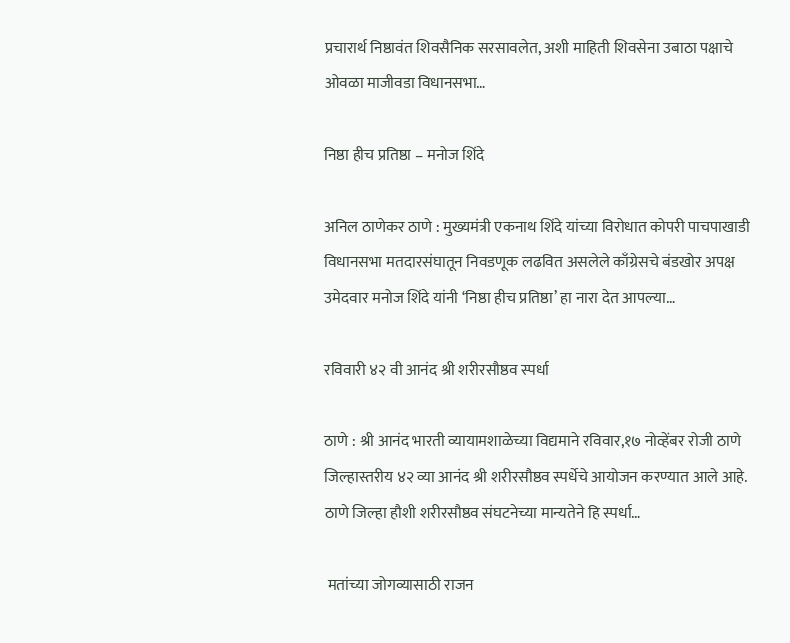प्रचारार्थ निष्ठावंत शिवसैनिक सरसावलेत, अशी माहिती शिवसेना उबाठा पक्षाचे ओवळा माजीवडा विधानसभा…

निष्ठा हीच प्रतिष्ठा – मनोज शिंदे

अनिल ठाणेकर ठाणे : मुख्यमंत्री एकनाथ शिंदे यांच्या विरोधात कोपरी पाचपाखाडी विधानसभा मतदारसंघातून निवडणूक लढवित असलेले काँग्रेसचे बंडखोर अपक्ष उमेदवार मनोज शिंदे यांनी ‘निष्ठा हीच प्रतिष्ठा’ हा नारा देत आपल्या…

रविवारी ४२ वी आनंद श्री शरीरसौष्ठव स्पर्धा

ठाणे : श्री आनंद भारती व्यायामशाळेच्या विद्यमाने रविवार,१७ नोव्हेंबर रोजी ठाणे जिल्हास्तरीय ४२ व्या आनंद श्री शरीरसौष्ठव स्पर्धेचे आयोजन करण्यात आले आहे. ठाणे जिल्हा हौशी शरीरसौष्ठव संघटनेच्या मान्यतेने हि स्पर्धा…

 मतांच्या जोगव्यासाठी राजन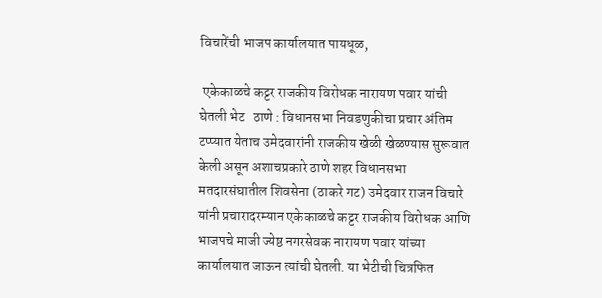विचारेंची भाजप कार्यालयात पायधूळ,

 एकेकाळचे कट्टर राजकीय विरोधक नारायण पवार यांची घेतली भेट   ठाणे : विधानसभा निवडणुकीचा प्रचार अंतिम टप्प्यात येताच उमेदवारांनी राजकीय खेळी खेळण्यास सुरूवात केली असून अशाचप्रकारे ठाणे शहर विधानसभा मतदारसंघातील शिवसेना (ठाकरे गट) उमेदवार राजन विचारे यांनी प्रचारादरम्यान एकेकाळचे कट्टर राजकीय विरोधक आणि भाजपचे माजी ज्येष्ठ नगरसेवक नारायण पवार यांच्या कार्यालयात जाऊन त्यांची घेतली. या भेटीची चित्रफित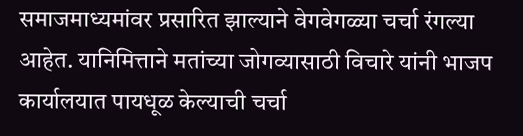समाजमाध्यमांवर प्रसारित झाल्याने वेगवेगळ्या चर्चा रंगल्या आहेत. यानिमित्ताने मतांच्या जोगव्यासाठी विचारे यांनी भाजप कार्यालयात पायधूळ केल्याची चर्चा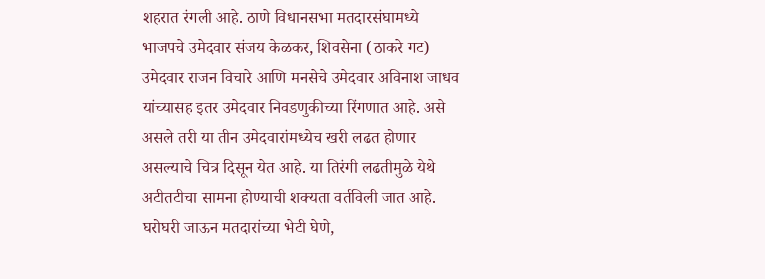शहरात रंगली आहे. ठाणे विधानसभा मतदारसंघामध्ये भाजपचे उमेदवार संजय केळकर, शिवसेना (ठाकरे गट) उमेदवार राजन विचारे आणि मनसेचे उमेदवार अविनाश जाधव यांच्यासह इतर उमेदवार निवडणुकीच्या रिंगणात आहे. असे असले तरी या तीन उमेदवारांमध्येच खरी लढत होणार असल्याचे चित्र दिसून येत आहे. या तिरंगी लढतीमुळे येथे अटीतटीचा सामना होण्याची शक्यता वर्तविली जात आहे. घरोघरी जाऊन मतदारांच्या भेटी घेणे,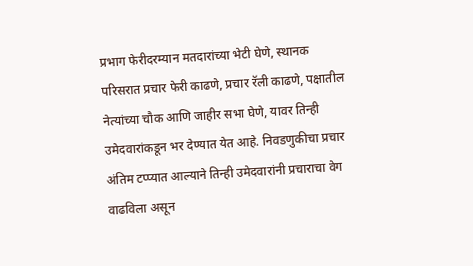प्रभाग फेरीदरम्यान मतदारांच्या भेटी घेणे, स्थानक परिसरात प्रचार फेरी काढणे, प्रचार रॅली काढणे, पक्षातील नेत्यांच्या चौक आणि जाहीर सभा घेणे, यावर तिन्ही उमेदवारांकडून भर देण्यात येत आहे. निवडणुकीचा प्रचार अंतिम टप्प्यात आल्याने तिन्ही उमेदवारांनी प्रचाराचा वेग वाढविला असून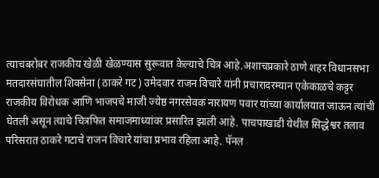त्याचबरोबर राजकीय खेळी खेळण्यास सुरूवात केल्याचे चित्र आहे.अशाचप्रकारे ठाणे शहर विधानसभा मतदारसंघातील शिवसेना (ठाकरे गट) उमेदवार राजन विचारे यांनी प्रचारादरम्यान एकेकाळचे कट्टर राजकीय विरोधक आणि भाजपचे माजी ज्येष्ठ नगरसेवक नारायण पवार यांच्या कार्यालयात जाऊन त्यांची घेतली असून त्याचे चित्रफित समाजमाध्यांवर प्रसारित झाली आहे. पाचपाखाडी येथील सिद्धेश्वर तलाव परिसरात ठाकरे गटाचे राजन विचारे यांचा प्रभाव रहिला आहे. पॅनल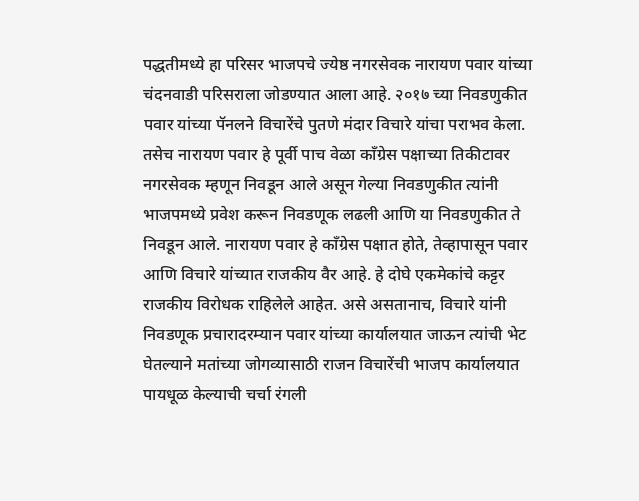पद्धतीमध्ये हा परिसर भाजपचे ज्येष्ठ नगरसेवक नारायण पवार यांच्या चंदनवाडी परिसराला जोडण्यात आला आहे. २०१७ च्या निवडणुकीत पवार यांच्या पॅनलने विचारेंचे पुतणे मंदार विचारे यांचा पराभव केला. तसेच नारायण पवार हे पूर्वी पाच वेळा काँग्रेस पक्षाच्या तिकीटावर नगरसेवक म्हणून निवडून आले असून गेल्या निवडणुकीत त्यांनी भाजपमध्ये प्रवेश करून निवडणूक लढली आणि या निवडणुकीत ते निवडून आले. नारायण पवार हे काँग्रेस पक्षात होते, तेव्हापासून पवार आणि विचारे यांच्यात राजकीय वैर आहे. हे दोघे एकमेकांचे कट्टर राजकीय विरोधक राहिलेले आहेत. असे असतानाच, विचारे यांनी निवडणूक प्रचारादरम्यान पवार यांच्या कार्यालयात जाऊन त्यांची भेट घेतल्याने मतांच्या जोगव्यासाठी राजन विचारेंची भाजप कार्यालयात पायधूळ केल्याची चर्चा रंगली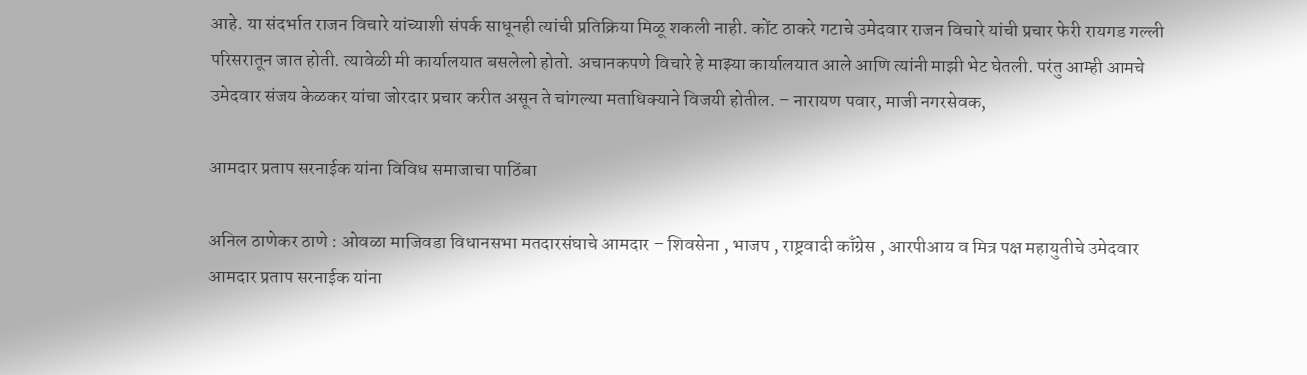आहे. या संदर्भात राजन विचारे यांच्याशी संपर्क साधूनही त्यांची प्रतिक्रिया मिळू शकली नाही. कोंट ठाकरे गटाचे उमेदवार राजन विचारे यांची प्रचार फेरी रायगड गल्ली परिसरातून जात होती. त्यावेळी मी कार्यालयात बसलेलो होतो. अचानकपणे विचारे हे माझ्या कार्यालयात आले आणि त्यांनी माझी भेट घेतली. परंतु आम्ही आमचे उमेदवार संजय केळकर यांचा जोरदार प्रचार करीत असून ते चांगल्या मताधिक्याने विजयी होतील. – नारायण पवार, माजी नगरसेवक,

आमदार प्रताप सरनाईक यांना विविध समाजाचा पाठिंबा

अनिल ठाणेकर ठाणे : ओवळा माजिवडा विधानसभा मतदारसंघाचे आमदार – शिवसेना , भाजप , राष्ट्रवादी काँग्रेस , आरपीआय व मित्र पक्ष महायुतीचे उमेदवार आमदार प्रताप सरनाईक यांना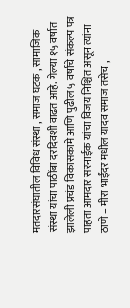मतदारसंघातील विविध संस्था , समाज घटक , सामाजिक संस्था यांचा पाठींबा दरदिवशी वाढत आहे. गेल्या १५ वर्षात झालेली प्रचंड विकासकामे आणि पुढील ५ वर्षाचे संकल्प पत्र पाहता आमदार सरनाईक यांचा विजय निश्चित असून त्यांना ठाणे – मीरा भाईंदर मधील यादव समाज तसेच ,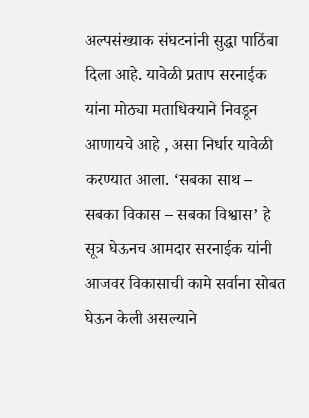अल्पसंख्याक संघटनांनी सुद्धा पाठिंबा दिला आहे. यावेळी प्रताप सरनाईक यांना मोठ्या मताधिक्याने निवडून आणायचे आहे , असा निर्धार यावेळी करण्यात आला. ‘सबका साथ – सबका विकास – सबका विश्वास’ हे सूत्र घेऊनच आमदार सरनाईक यांनी आजवर विकासाची कामे सर्वाना सोबत घेऊन केली असल्याने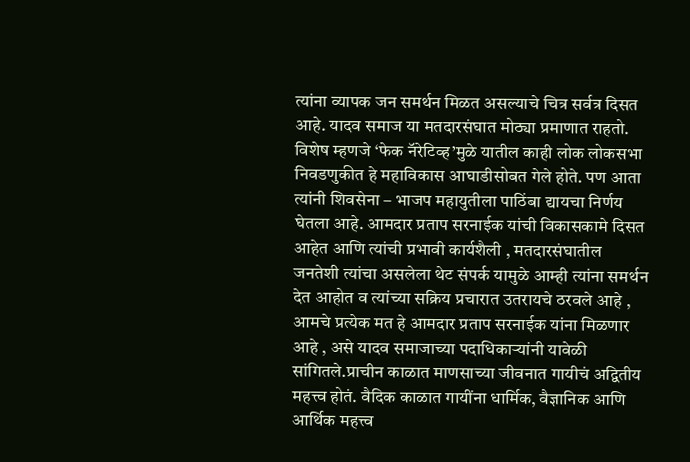त्यांना व्यापक जन समर्थन मिळत असल्याचे चित्र सर्वत्र दिसत आहे. यादव समाज या मतदारसंघात मोठ्या प्रमाणात राहतो. विशेष म्हणजे ‘फेक नॅरेटिव्ह’मुळे यातील काही लोक लोकसभा निवडणुकीत हे महाविकास आघाडीसोबत गेले होते. पण आता त्यांनी शिवसेना – भाजप महायुतीला पाठिंबा द्यायचा निर्णय घेतला आहे. आमदार प्रताप सरनाईक यांची विकासकामे दिसत आहेत आणि त्यांची प्रभावी कार्यशैली , मतदारसंघातील जनतेशी त्यांचा असलेला थेट संपर्क यामुळे आम्ही त्यांना समर्थन देत आहोत व त्यांच्या सक्रिय प्रचारात उतरायचे ठरवले आहे , आमचे प्रत्येक मत हे आमदार प्रताप सरनाईक यांना मिळणार आहे , असे यादव समाजाच्या पदाधिकाऱ्यांनी यावेळी सांगितले.प्राचीन काळात माणसाच्या जीवनात गायीचं अद्वितीय महत्त्व होतं. वैदिक काळात गायींना धार्मिक, वैज्ञानिक आणि आर्थिक महत्त्व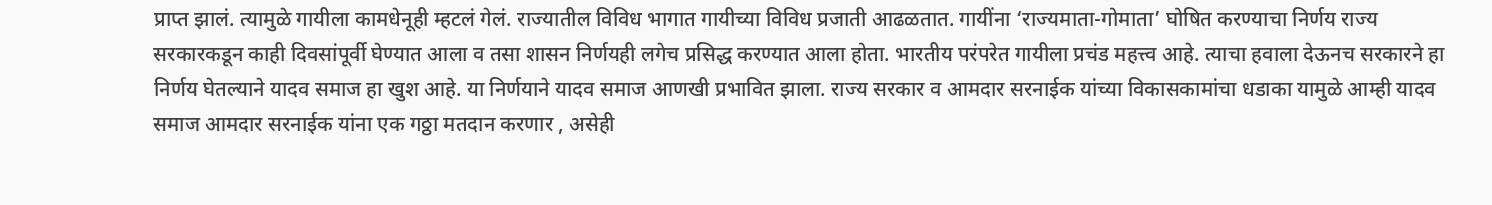प्राप्त झालं. त्यामुळे गायीला कामधेनूही म्हटलं गेलं. राज्यातील विविध भागात गायीच्या विविध प्रजाती आढळतात. गायींना ‘राज्यमाता-गोमाता’ घोषित करण्याचा निर्णय राज्य सरकारकडून काही दिवसांपूर्वी घेण्यात आला व तसा शासन निर्णयही लगेच प्रसिद्ध करण्यात आला होता. भारतीय परंपरेत गायीला प्रचंड महत्त्व आहे. त्याचा हवाला देऊनच सरकारने हा निर्णय घेतल्याने यादव समाज हा खुश आहे. या निर्णयाने यादव समाज आणखी प्रभावित झाला. राज्य सरकार व आमदार सरनाईक यांच्या विकासकामांचा धडाका यामुळे आम्ही यादव समाज आमदार सरनाईक यांना एक गठ्ठा मतदान करणार , असेही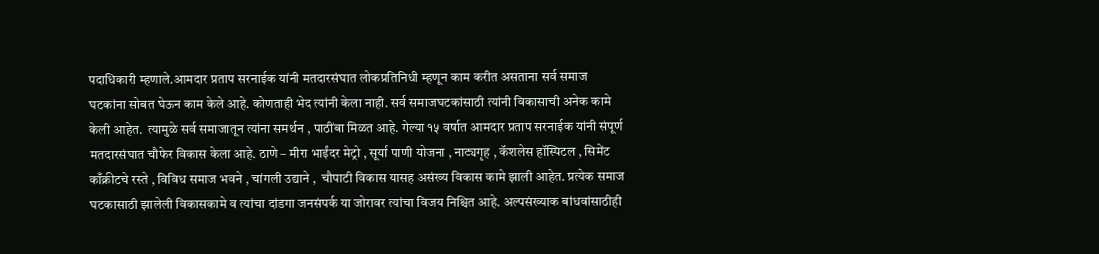पदाधिकारी म्हणाले.आमदार प्रताप सरनाईक यांनी मतदारसंघात लोकप्रतिनिधी म्हणून काम करीत असताना सर्व समाज घटकांना सोबत घेऊन काम केले आहे. कोणताही भेद त्यांनी केला नाही. सर्व समाजघटकांसाठी त्यांनी विकासाची अनेक कामे केली आहेत.  त्यामुळे सर्व समाजातून त्यांना समर्थन , पाठींबा मिळत आहे. गेल्या १५ वर्षात आमदार प्रताप सरनाईक यांनी संपूर्ण मतदारसंघात चौफेर विकास केला आहे. ठाणे – मीरा भाईंदर मेट्रो , सूर्या पाणी योजना , नाट्यगृह , कॅशलेस हॉस्पिटल , सिमेंट काँक्रीटचे रस्ते , विविध समाज भवने , चांगली उद्याने ,  चौपाटी विकास यासह असंख्य विकास कामे झाली आहेत. प्रत्येक समाज घटकासाठी झालेली विकासकामे व त्यांचा दांडगा जनसंपर्क या जोरावर त्यांचा विजय निश्चित आहे. अल्पसंख्याक बांधवांसाठीही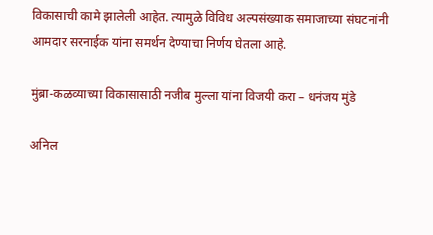विकासाची कामे झालेली आहेत. त्यामुळे विविध अल्पसंख्याक समाजाच्या संघटनांनी आमदार सरनाईक यांना समर्थन देण्याचा निर्णय घेतला आहे.

मुंब्रा-कळव्याच्या विकासासाठी नजीब मुल्ला यांना विजयी करा – धनंजय मुंडे

अनिल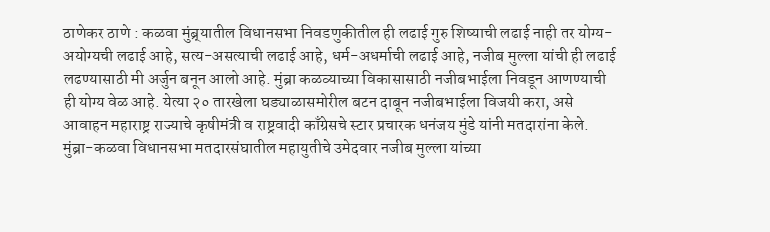ठाणेकर ठाणे : कळवा मुंब्र्यातील विधानसभा निवडणुकीतील ही लढाई गुरु शिष्याची लढाई नाही तर योग्य-अयोग्यची लढाई आहे, सत्य-असत्याची लढाई आहे, धर्म-अधर्माची लढाई आहे, नजीब मुल्ला यांची ही लढाई लढण्यासाठी मी अर्जुन बनून आलो आहे. मुंब्रा कळव्याच्या विकासासाठी नजीबभाईला निवडून आणण्याची ही योग्य वेळ आहे. येत्या २० तारखेला घड्याळासमोरील बटन दाबून नजीबभाईला विजयी करा, असे आवाहन महाराष्ट्र राज्याचे कृषीमंत्री व राष्ट्रवादी काँग्रेसचे स्टार प्रचारक धनंजय मुंडे यांनी मतदारांना केले. मुंब्रा-कळवा विधानसभा मतदारसंघातील महायुतीचे उमेदवार नजीब मुल्ला यांच्या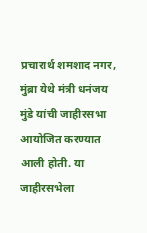प्रचारार्थ शमशाद नगर, मुंब्रा येथे मंत्री धनंजय मुंडे यांची जाहीरसभा आयोजित करण्यात आली होती. या जाहीरसभेला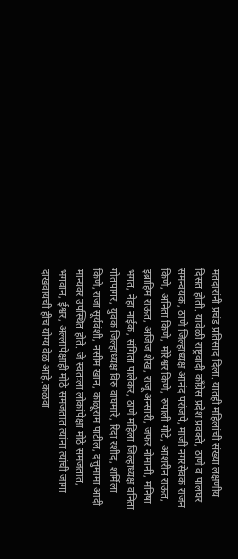मतदारांनी प्रचंड प्रतिसाद दिला. यातही महिलांची संख्या लक्षणीय दिसत होती. यावेळी राष्ट्रवादी काँग्रेस प्रदेश प्रवक्ते, ठाणे व पालघर समन्वयक, ठाणे जिल्हाध्यक्ष आनंद परांजपे, माजी नगरसेवक राजन किणे, अनिता किणे, मोरेश्वर किणे, रुपाली गोटे, आशरीन राऊत, इब्राहिम राऊत, अजिज शेख, राजू अन्सारी, जफर नोमानी, मनिषा भगत, नेहा नाईक, संगिता पालेकर, ठाणे महिला जिल्हाध्यक्ष वनिता गोतपागर, युवक जिल्हाध्यक्ष विरु वाघमारे, रिदा रशीद, शर्मिला किणे,राजा सूर्यवंशी, नसीम खान, काळूराम पाटील, दत्तुमामा आदी मान्यवर उपस्थित होते. जे स्वतःला लोकांपेक्षा मोठे समजतात, भगवान, ईश्वर, अल्लापेक्षाही मोठे समजतात त्यांना त्यांची जागा दाखवायची हीच योग्य वेळ आहे.कळवा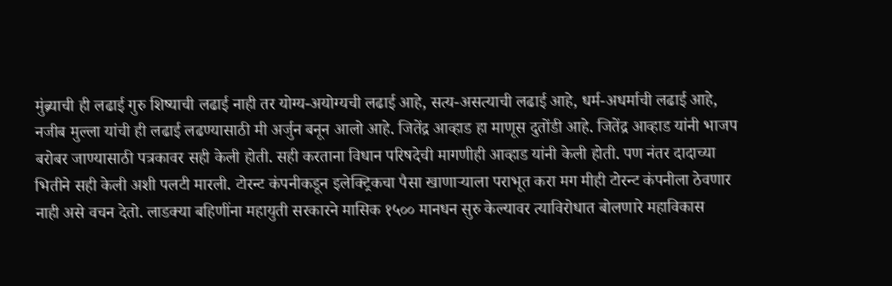मुंब्र्याची ही लढाई गुरु शिष्याची लढाई नाही तर योग्य-अयोग्यची लढाई आहे, सत्य-असत्याची लढाई आहे, धर्म-अधर्माची लढाई आहे, नजीब मुल्ला यांची ही लढाई लढण्यासाठी मी अर्जुन बनून आलो आहे. जितेंद्र आव्हाड हा माणूस दुतोंडी आहे. जितेंद्र आव्हाड यांनी भाजप बरोबर जाण्यासाठी पत्रकावर सही केली होती. सही करताना विधान परिषदेची मागणीही आव्हाड यांनी केली होती. पण नंतर दादाच्या भितीने सही केली अशी पलटी मारली. टोरन्ट कंपनीकडून इलेक्ट्रिकचा पैसा खाणाऱ्याला पराभूत करा मग मीही टोरन्ट कंपनीला ठेवणार नाही असे वचन देतो. लाडक्या बहिणींना महायुती सरकारने मासिक १५०० मानधन सुरु केल्यावर त्याविरोधात बोलणारे महाविकास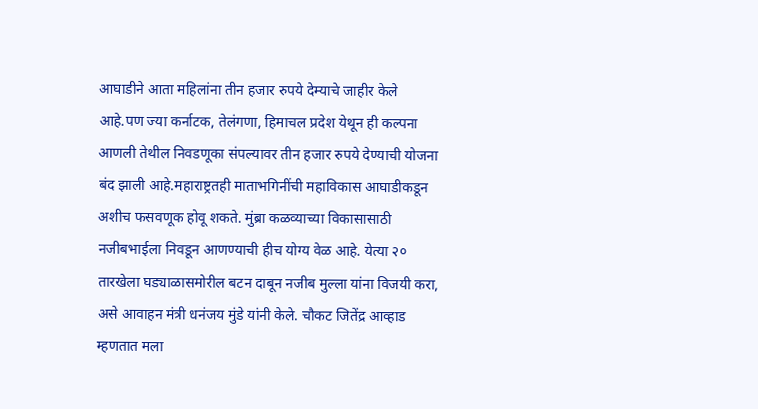आघाडीने आता महिलांना तीन हजार रुपये देम्याचे जाहीर केले आहे.पण ज्या कर्नाटक, तेलंगणा, हिमाचल प्रदेश येथून ही कल्पना आणली तेथील निवडणूका संपल्यावर तीन हजार रुपये देण्याची योजना बंद झाली आहे.महाराष्ट्रतही माताभगिनींची महाविकास आघाडीकडून अशीच फसवणूक होवू शकते. मुंब्रा कळव्याच्या विकासासाठी नजीबभाईला निवडून आणण्याची हीच योग्य वेळ आहे. येत्या २० तारखेला घड्याळासमोरील बटन दाबून नजीब मुल्ला यांना विजयी करा, असे आवाहन मंत्री धनंजय मुंडे यांनी केले. चौकट जितेंद्र आव्हाड म्हणतात मला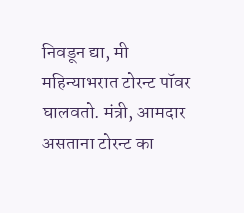निवडून द्या, मी महिन्याभरात टोरन्ट पॉवर घालवतो. मंत्री, आमदार असताना टोरन्ट का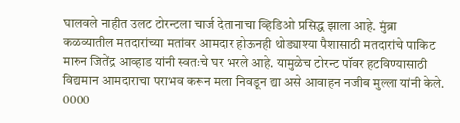घालवले नाहीत उलट टोरन्टला चार्ज देतानाचा व्हिडिओ प्रसिद्ध झाला आहे. मुंब्रा कळव्यातील मतदारांच्या मतांवर आमदार होऊनही थोड्याश्या पैशासाठी मतदारांचे पाकिट मारुन जितेंद्र आव्हाड यांनी स्वतःचे घर भरले आहे. यामुळेच टोरन्ट पॉवर हटविण्यासाठी विद्यमान आमदाराचा पराभव करून मला निवडून द्या असे आवाहन नजीब मुल्ला यांनी केले. 0000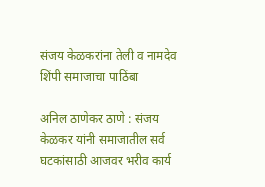संजय केळकरांना तेली व नामदेव शिंपी समाजाचा पाठिंबा

अनिल ठाणेकर ठाणे : संजय केळकर यांनी समाजातील सर्व घटकांसाठी आजवर भरीव कार्य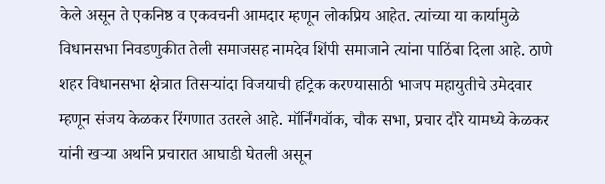केले असून ते एकनिष्ठ व एकवचनी आमदार म्हणून लोकप्रिय आहेत. त्यांच्या या कार्यामुळे विधानसभा निवडणुकीत तेली समाजसह नामदेव शिंपी समाजाने त्यांना पाठिंबा दिला आहे. ठाणे शहर विधानसभा क्षेत्रात तिसऱ्यांदा विजयाची हट्रिक करण्यासाठी भाजप महायुतीचे उमेदवार म्हणून संजय केळकर रिंगणात उतरले आहे. मॉर्निंगवॉक, चौक सभा, प्रचार दौरे यामध्ये केळकर यांनी खऱ्या अर्थाने प्रचारात आघाडी घेतली असून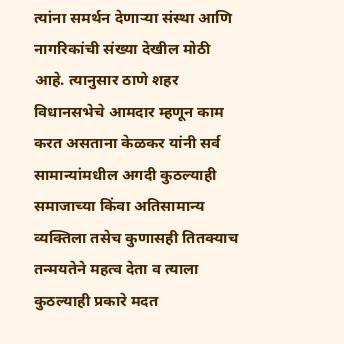त्यांना समर्थन देणाऱ्या संस्था आणि नागरिकांची संख्या देखील मोठी आहे. त्यानुसार ठाणे शहर विधानसभेचे आमदार म्हणून काम करत असताना केळकर यांनी सर्व सामान्यांमधील अगदी कुठल्याही समाजाच्या किंवा अतिसामान्य व्यक्तिला तसेच कुणासही तितक्याच तन्मयतेने महत्व देता व त्याला कुठल्याही प्रकारे मदत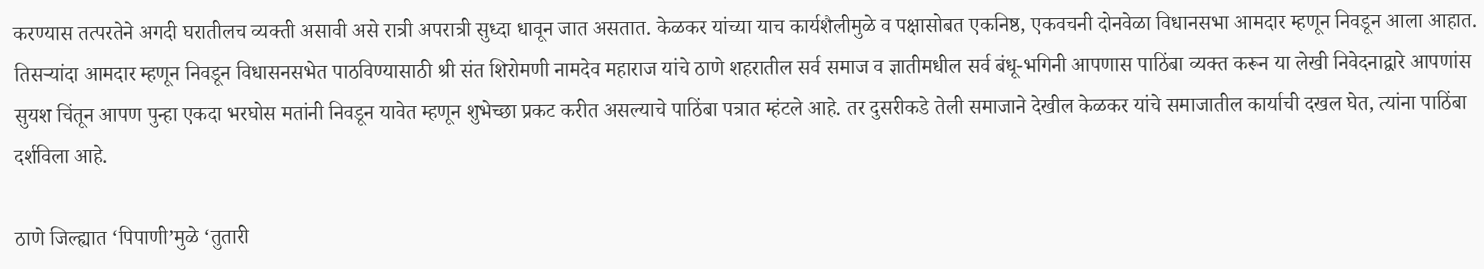करण्यास तत्परतेने अगदी घरातीलच व्यक्ती असावी असे रात्री अपरात्री सुध्दा धावून जात असतात. केळकर यांच्या याच कार्यशैलीमुळे व पक्षासोबत एकनिष्ठ, एकवचनी दोनवेळा विधानसभा आमदार म्हणून निवडून आला आहात. तिसऱ्यांदा आमदार म्हणून निवडून विधासनसभेत पाठविण्यासाठी श्री संत शिरोमणी नामदेव महाराज यांचे ठाणे शहरातील सर्व समाज व ज्ञातीमधील सर्व बंधू-भगिनी आपणास पाठिंबा व्यक्त करून या लेखी निवेदनाद्वारे आपणांस सुयश चिंतून आपण पुन्हा एकदा भरघोस मतांनी निवडून यावेत म्हणून शुभेच्छा प्रकट करीत असल्याचे पाठिंबा पत्रात म्हंटले आहे. तर दुसरीकडे तेली समाजाने देखील केळकर यांचे समाजातील कार्याची दखल घेत, त्यांना पाठिंबा दर्शविला आहे.

ठाणे जिल्ह्यात ‘पिपाणी’मुळे ‘तुतारी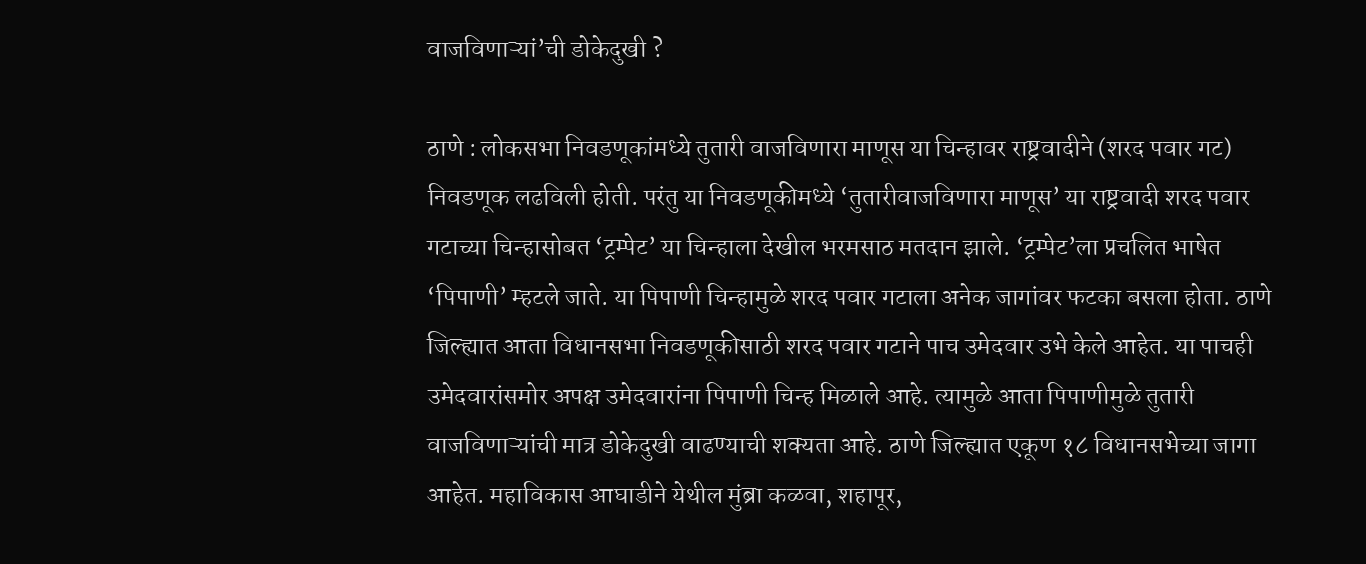वाजविणाऱ्यां’ची डोकेदुखी ?

ठाणे : लोकसभा निवडणूकांमध्ये तुतारी वाजविणारा माणूस या चिन्हावर राष्ट्रवादीने (शरद पवार गट) निवडणूक लढविली होती. परंतु या निवडणूकीमध्ये ‘तुतारीवाजविणारा माणूस’ या राष्ट्रवादी शरद पवार गटाच्या चिन्हासोबत ‘ट्रम्पेट’ या चिन्हाला देखील भरमसाठ मतदान झाले. ‘ट्रम्पेट’ला प्रचलित भाषेत ‘पिपाणी’ म्हटले जाते. या पिपाणी चिन्हामुळे शरद पवार गटाला अनेक जागांवर फटका बसला होता. ठाणे जिल्ह्यात आता विधानसभा निवडणूकीसाठी शरद पवार गटाने पाच उमेदवार उभे केले आहेत. या पाचही उमेदवारांसमोर अपक्ष उमेदवारांना पिपाणी चिन्ह मिळाले आहे. त्यामुळे आता पिपाणीमुळे तुतारी वाजविणाऱ्यांची मात्र डोकेदुखी वाढण्याची शक्यता आहे. ठाणे जिल्ह्यात एकूण १८ विधानसभेच्या जागा आहेत. महाविकास आघाडीने येथील मुंब्रा कळवा, शहापूर,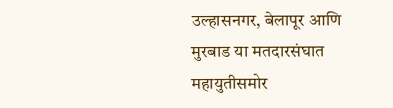उल्हासनगर, बेलापूर आणि मुरबाड या मतदारसंघात महायुतीसमोर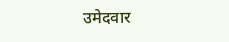उमेदवार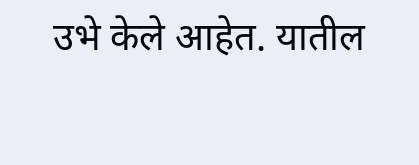उभे केले आहेत. यातील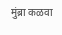मुंब्रा कळवा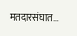मतदारसंघात…